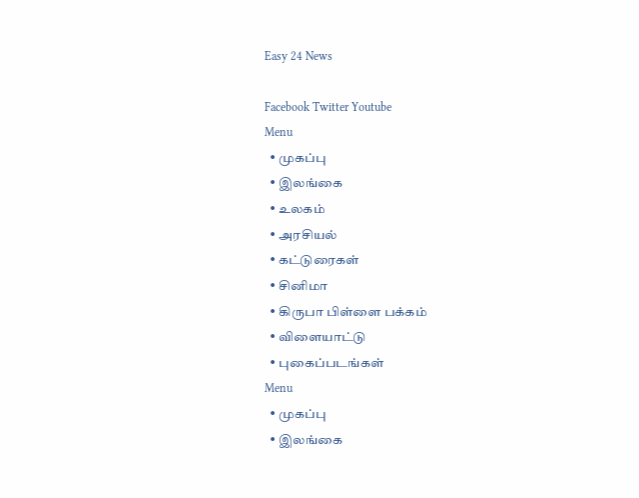Easy 24 News

Facebook Twitter Youtube
Menu
  • முகப்பு
  • இலங்கை
  • உலகம்
  • அரசியல்
  • கட்டுரைகள்
  • சினிமா
  • கிருபா பிள்ளை பக்கம்
  • விளையாட்டு
  • புகைப்படங்கள்
Menu
  • முகப்பு
  • இலங்கை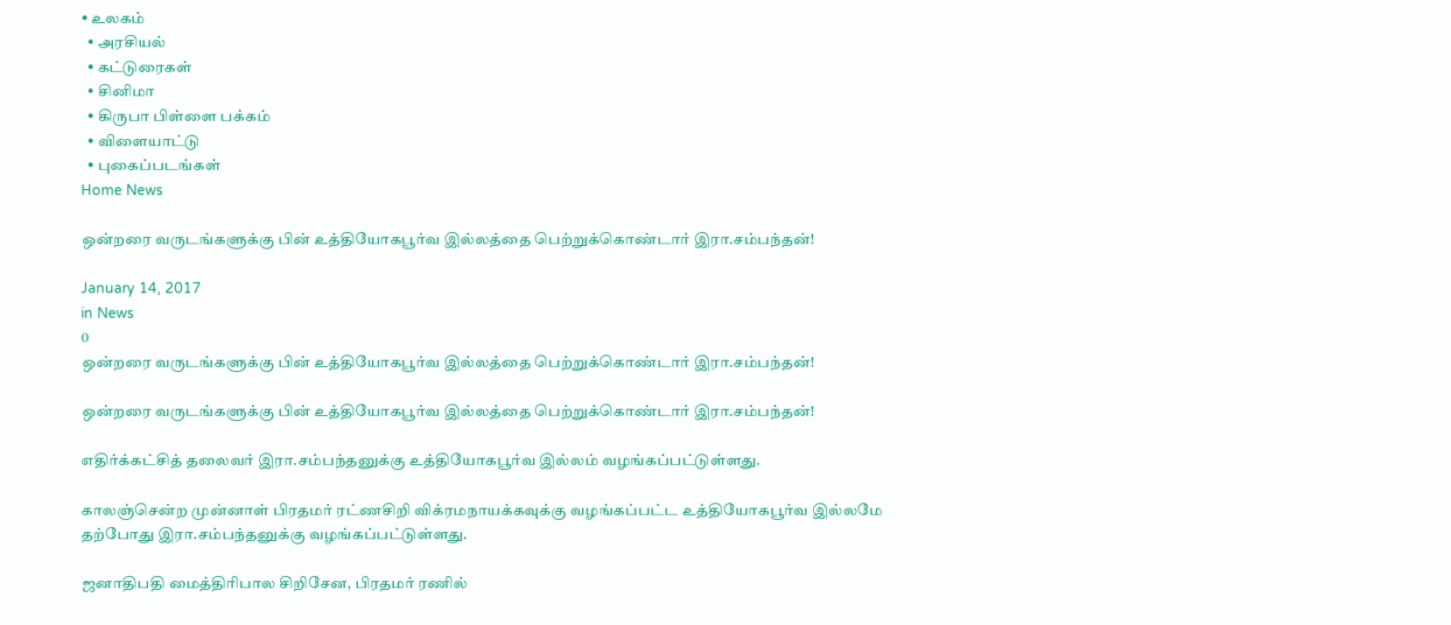• உலகம்
  • அரசியல்
  • கட்டுரைகள்
  • சினிமா
  • கிருபா பிள்ளை பக்கம்
  • விளையாட்டு
  • புகைப்படங்கள்
Home News

ஒன்றரை வருடங்களுக்கு பின் உத்தியோகபூர்வ இல்லத்தை பெற்றுக்கொண்டார் இரா.சம்பந்தன்!

January 14, 2017
in News
0
ஒன்றரை வருடங்களுக்கு பின் உத்தியோகபூர்வ இல்லத்தை பெற்றுக்கொண்டார் இரா.சம்பந்தன்!

ஒன்றரை வருடங்களுக்கு பின் உத்தியோகபூர்வ இல்லத்தை பெற்றுக்கொண்டார் இரா.சம்பந்தன்!

எதிர்க்கட்சித் தலைவர் இரா.சம்பந்தனுக்கு உத்தியோகபூர்வ இல்லம் வழங்கப்பட்டுள்ளது.

காலஞ்சென்ற முன்னாள் பிரதமர் ரட்ணசிறி விக்ரமநாயக்கவுக்கு வழங்கப்பட்ட உத்தியோகபூர்வ இல்லமே தற்போது இரா.சம்பந்தனுக்கு வழங்கப்பட்டுள்ளது.

ஜனாதிபதி மைத்திரிபால சிறிசேன, பிரதமர் ரணில்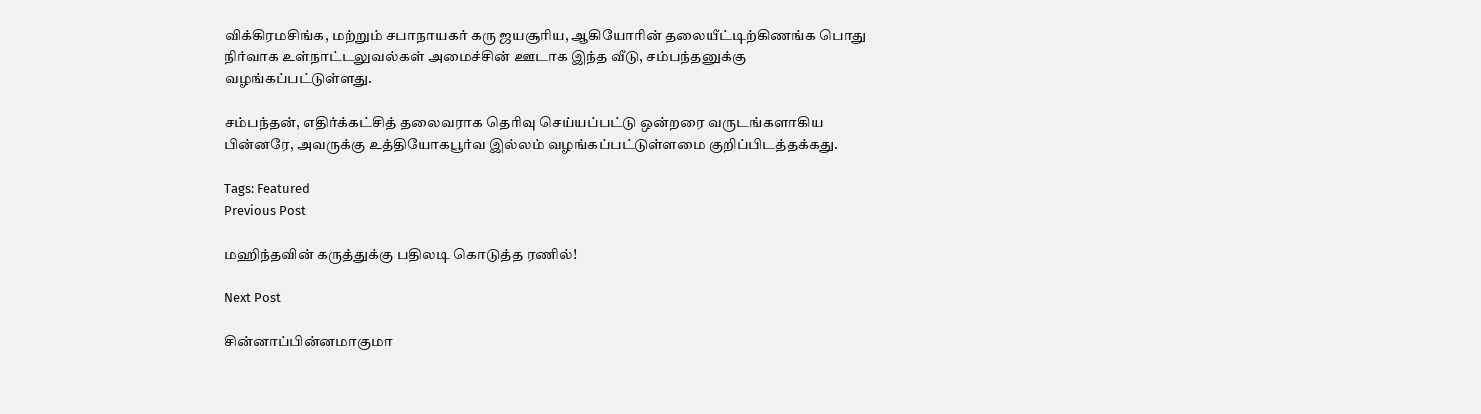விக்கிரமசிங்க, மற்றும் சபாநாயகர் கரு ஜயசூரிய, ஆகியோரின் தலையீட்டிற்கிணங்க பொது நிர்வாக உள்நாட்டலுவல்கள் அமைச்சின் ஊடாக இந்த வீடு, சம்பந்தனுக்கு வழங்கப்பட்டுள்ளது.

சம்பந்தன், எதிர்க்கட்சித் தலைவராக தெரிவு செய்யப்பட்டு ஒன்றரை வருடங்களாகிய பின்னரே, அவருக்கு உத்தியோகபூர்வ இல்லம் வழங்கப்பட்டுள்ளமை குறிப்பிடத்தக்கது.

Tags: Featured
Previous Post

மஹிந்தவின் கருத்துக்கு பதிலடி கொடுத்த ரணில்!

Next Post

சின்னாப்பின்னமாகுமா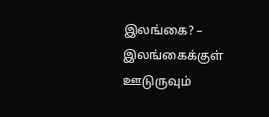இலங்கை? – இலங்கைக்குள் ஊடுருவும்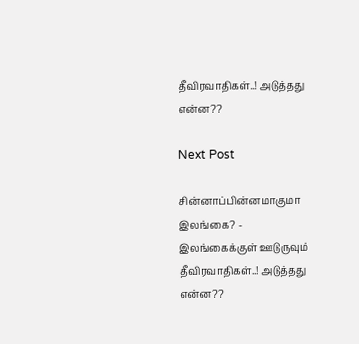தீவிரவாதிகள்..! அடுத்தது என்ன??

Next Post

சின்னாப்பின்னமாகுமா இலங்கை? - இலங்கைக்குள் ஊடுருவும் தீவிரவாதிகள்..! அடுத்தது என்ன??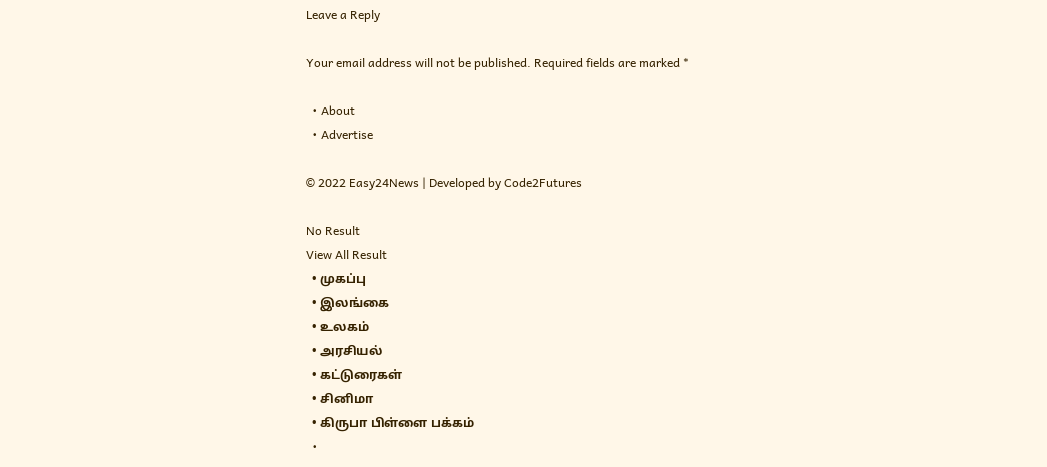Leave a Reply

Your email address will not be published. Required fields are marked *

  • About
  • Advertise

© 2022 Easy24News | Developed by Code2Futures

No Result
View All Result
  • முகப்பு
  • இலங்கை
  • உலகம்
  • அரசியல்
  • கட்டுரைகள்
  • சினிமா
  • கிருபா பிள்ளை பக்கம்
  •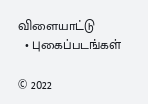விளையாட்டு
  • புகைப்படங்கள்

© 2022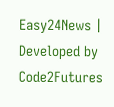Easy24News | Developed by Code2Futures